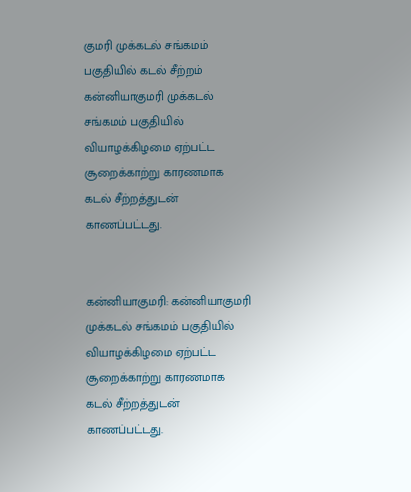குமரி முக்கடல் சங்கமம் பகுதியில் கடல் சீற்றம்
கன்னியாகுமரி முக்கடல் சங்கமம் பகுதியில் வியாழக்கிழமை ஏற்பட்ட சூறைக்காற்று காரணமாக கடல் சீற்றத்துடன் காணப்பட்டது.


கன்னியாகுமரி: கன்னியாகுமரி முக்கடல் சங்கமம் பகுதியில் வியாழக்கிழமை ஏற்பட்ட சூறைக்காற்று காரணமாக கடல் சீற்றத்துடன் காணப்பட்டது.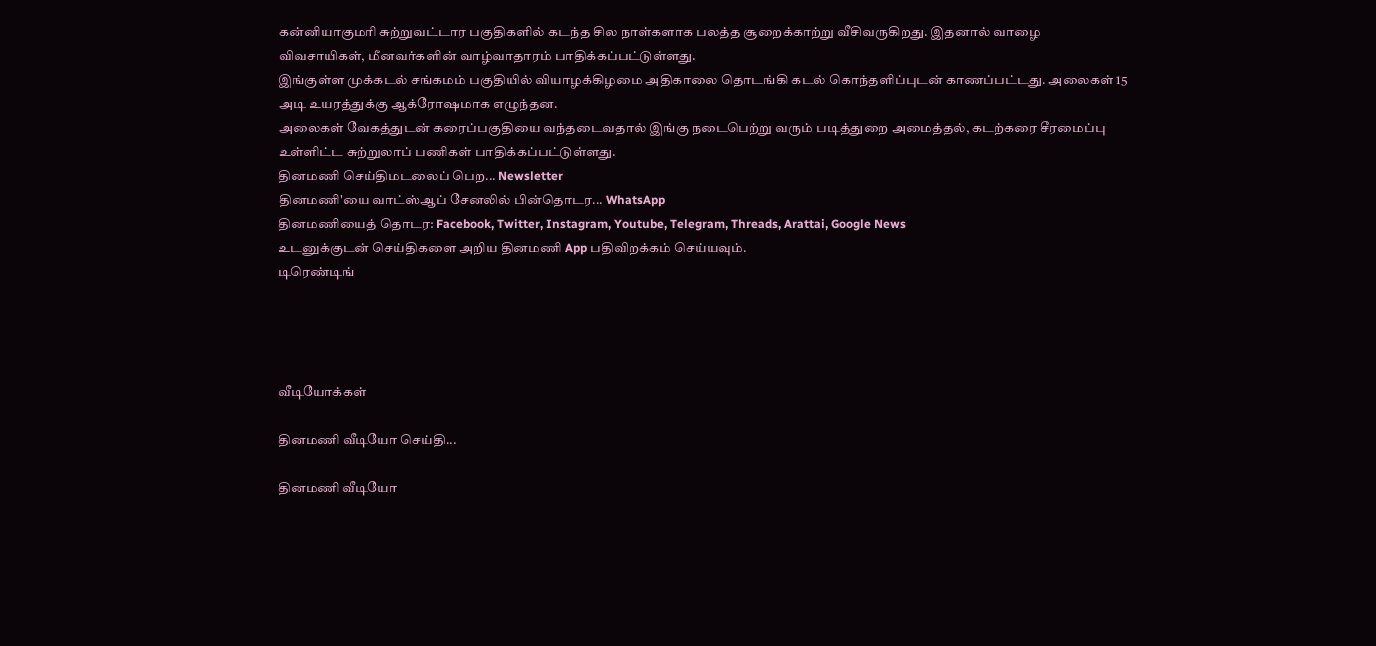கன்னியாகுமரி சுற்றுவட்டார பகுதிகளில் கடந்த சில நாள்களாக பலத்த சூறைக்காற்று வீசிவருகிறது. இதனால் வாழை விவசாயிகள், மீனவர்களின் வாழ்வாதாரம் பாதிக்கப்பட்டுள்ளது.
இங்குள்ள முக்கடல் சங்கமம் பகுதியில் வியாழக்கிழமை அதிகாலை தொடங்கி கடல் கொந்தளிப்புடன் காணப்பட்டது. அலைகள் 15 அடி உயரத்துக்கு ஆக்ரோஷமாக எழுந்தன.
அலைகள் வேகத்துடன் கரைப்பகுதியை வந்தடைவதால் இங்கு நடைபெற்று வரும் படித்துறை அமைத்தல், கடற்கரை சீரமைப்பு உள்ளிட்ட சுற்றுலாப் பணிகள் பாதிக்கப்பட்டுள்ளது.
தினமணி செய்திமடலைப் பெற... Newsletter
தினமணி'யை வாட்ஸ்ஆப் சேனலில் பின்தொடர... WhatsApp
தினமணியைத் தொடர: Facebook, Twitter, Instagram, Youtube, Telegram, Threads, Arattai, Google News
உடனுக்குடன் செய்திகளை அறிய தினமணி App பதிவிறக்கம் செய்யவும்.
டிரெண்டிங்




வீடியோக்கள்

தினமணி வீடியோ செய்தி...

தினமணி வீடியோ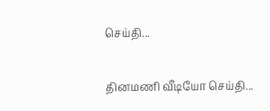செய்தி...

தினமணி வீடியோ செய்தி...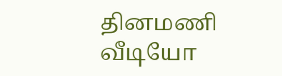தினமணி வீடியோ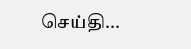செய்தி...